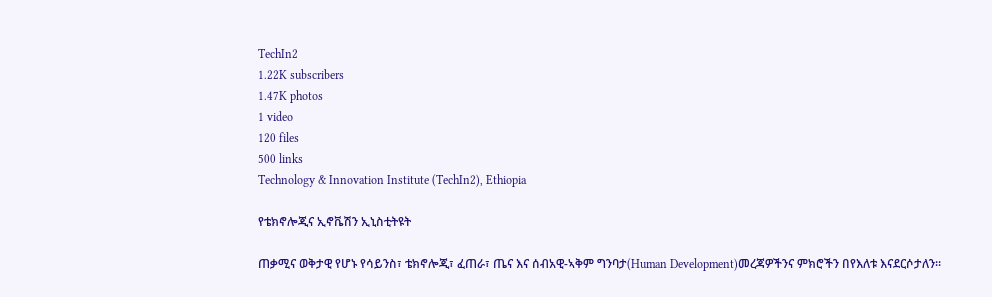TechIn2
1.22K subscribers
1.47K photos
1 video
120 files
500 links
Technology & Innovation Institute (TechIn2), Ethiopia

የቴክኖሎጂና ኢኖቬሽን ኢኒስቲትዩት

ጠቃሚና ወቅታዊ የሆኑ የሳይንስ፣ ቴክኖሎጂ፣ ፈጠራ፣ ጤና እና ሰብአዊ-ኣቅም ግንባታ(Human Development)መረጃዎችንና ምክሮችን በየእለቱ እናደርሶታለን።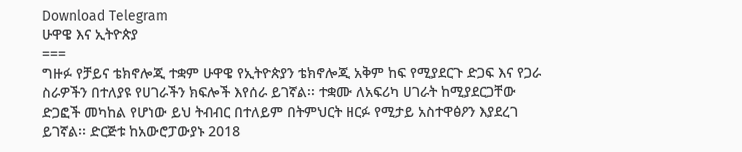Download Telegram
ሁዋዌ እና ኢትዮጵያ
===
ግዙፉ የቻይና ቴክኖሎጂ ተቋም ሁዋዌ የኢትዮጵያን ቴክኖሎጂ አቅም ከፍ የሚያደርጉ ድጋፍ እና የጋራ ስራዎችን በተለያዩ የሀገራችን ክፍሎች እየሰራ ይገኛል፡፡ ተቋሙ ለአፍሪካ ሀገራት ከሚያደርጋቸው ድጋፎች መካከል የሆነው ይህ ትብብር በተለይም በትምህርት ዘርፉ የሚታይ አስተዋፅዖን እያደረገ ይገኛል፡፡ ድርጅቱ ከአውሮፓውያኑ 2018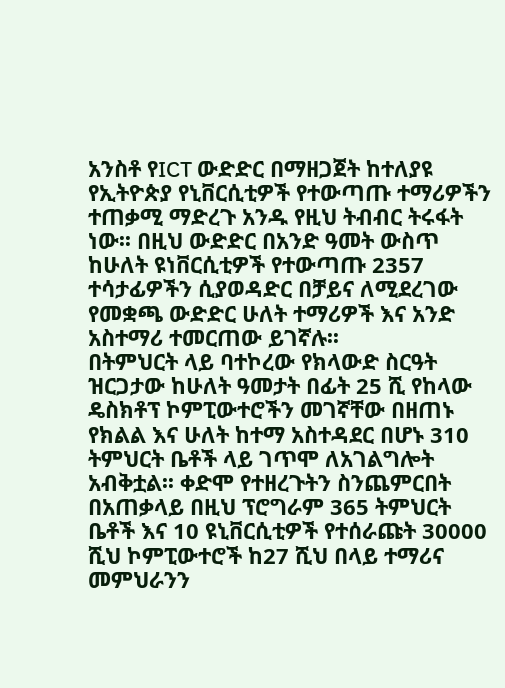አንስቶ የICT ውድድር በማዘጋጀት ከተለያዩ የኢትዮጵያ የኒቨርሲቲዎች የተውጣጡ ተማሪዎችን ተጠቃሚ ማድረጉ አንዱ የዚህ ትብብር ትሩፋት ነው፡፡ በዚህ ውድድር በአንድ ዓመት ውስጥ ከሁለት ዩነቨርሲቲዎች የተውጣጡ 2357 ተሳታፊዎችን ሲያወዳድር በቻይና ለሚደረገው የመቋጫ ውድድር ሁለት ተማሪዎች እና አንድ አስተማሪ ተመርጠው ይገኛሉ፡፡
በትምህርት ላይ ባተኮረው የክላውድ ስርዓት ዝርጋታው ከሁለት ዓመታት በፊት 25 ሺ የከላው ዴስክቶፕ ኮምፒውተሮችን መገኛቸው በዘጠኑ የክልል እና ሁለት ከተማ አስተዳደር በሆኑ 310 ትምህርት ቤቶች ላይ ገጥሞ ለአገልግሎት አብቅቷል፡፡ ቀድሞ የተዘረጉትን ስንጨምርበት በአጠቃላይ በዚህ ፕሮግራም 365 ትምህርት ቤቶች እና 10 ዩኒቨርሲቲዎች የተሰራጩት 30000 ሺህ ኮምፒውተሮች ከ27 ሺህ በላይ ተማሪና መምህራንን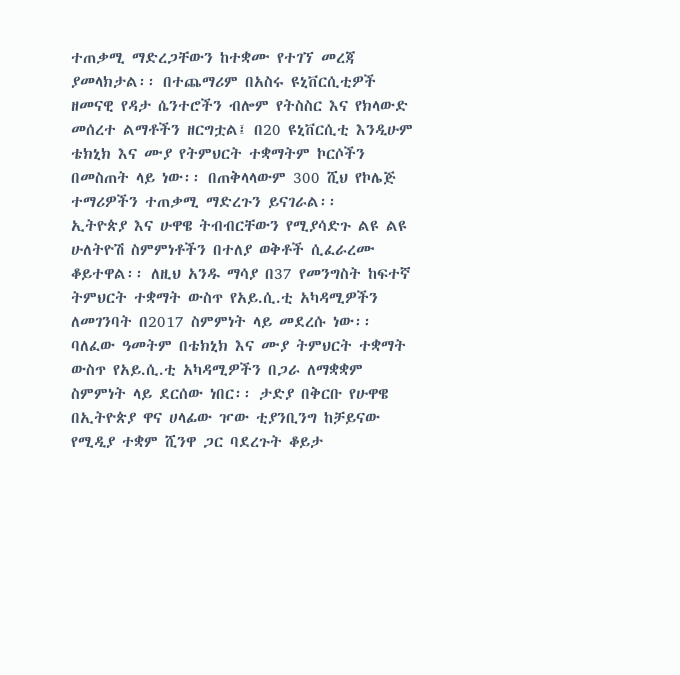ተጠቃሚ ማድረጋቸውን ከተቋሙ የተገኘ መረጃ ያመላክታል፡፡ በተጨማሪም በአስሩ ዩኒቨርሲቲዎች ዘመናዊ የዳታ ሴንተሮችን ብሎም የትስስር እና የክላውድ መሰረተ ልማቶችን ዘርግቷል፤ በ20 ዩኒቨርሲቲ እንዲሁም ቴክኒክ እና ሙያ የትምህርት ተቋማትም ኮርሶችን በመስጠት ላይ ነው፡፡ በጠቅላላውም 300 ሺህ የኮሌጅ ተማሪዎችን ተጠቃሚ ማድረጉን ይናገራል፡፡
ኢትዮጵያ እና ሁዋዌ ትብብርቸውን የሚያሳድጉ ልዩ ልዩ ሁለትዮሽ ስምምነቶችን በተለያ ወቅቶች ሲፈራረሙ ቆይተዋል፡፡ ለዚህ አንዱ ማሳያ በ37 የመንግስት ከፍተኛ ትምህርት ተቋማት ውስጥ የአይ.ሲ.ቲ አካዳሚዎችን ለመገንባት በ2017 ስምምነት ላይ መደረሱ ነው፡፡ ባለፈው ዓመትም በቴክኒክ እና ሙያ ትምህርት ተቋማት ውስጥ የአይ.ሲ.ቲ አካዳሚዎችን በጋራ ለማቋቋም ስምምነት ላይ ደርሰው ነበር፡፡ ታድያ በቅርቡ የሁዋዌ በኢትዮጵያ ዋና ሀላፊው ዦው ቲያንቢንግ ከቻይናው የሚዲያ ተቋም ሺንዋ ጋር ባደረጉት ቆይታ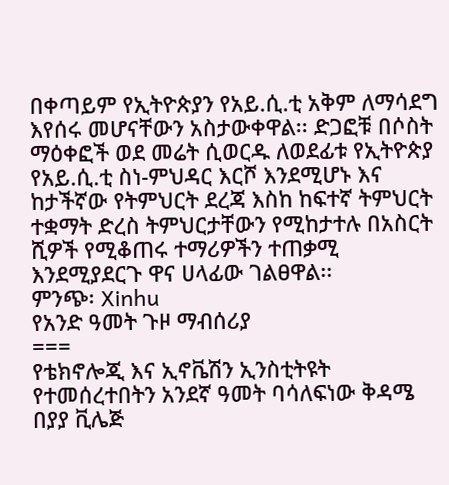በቀጣይም የኢትዮጵያን የአይ.ሲ.ቲ አቅም ለማሳደግ እየሰሩ መሆናቸውን አስታውቀዋል፡፡ ድጋፎቹ በሶስት ማዕቀፎች ወደ መሬት ሲወርዱ ለወደፊቱ የኢትዮጵያ የአይ.ሲ.ቲ ስነ-ምህዳር እርሾ እንደሚሆኑ እና ከታችኛው የትምህርት ደረጃ እስከ ከፍተኛ ትምህርት ተቋማት ድረስ ትምህርታቸውን የሚከታተሉ በአስርት ሺዎች የሚቆጠሩ ተማሪዎችን ተጠቃሚ እንደሚያደርጉ ዋና ሀላፊው ገልፀዋል፡፡
ምንጭ፡ Xinhu
የአንድ ዓመት ጉዞ ማብሰሪያ
===
የቴክኖሎጂ እና ኢኖቬሽን ኢንስቲትዩት የተመሰረተበትን አንደኛ ዓመት ባሳለፍነው ቅዳሜ በያያ ቪሌጅ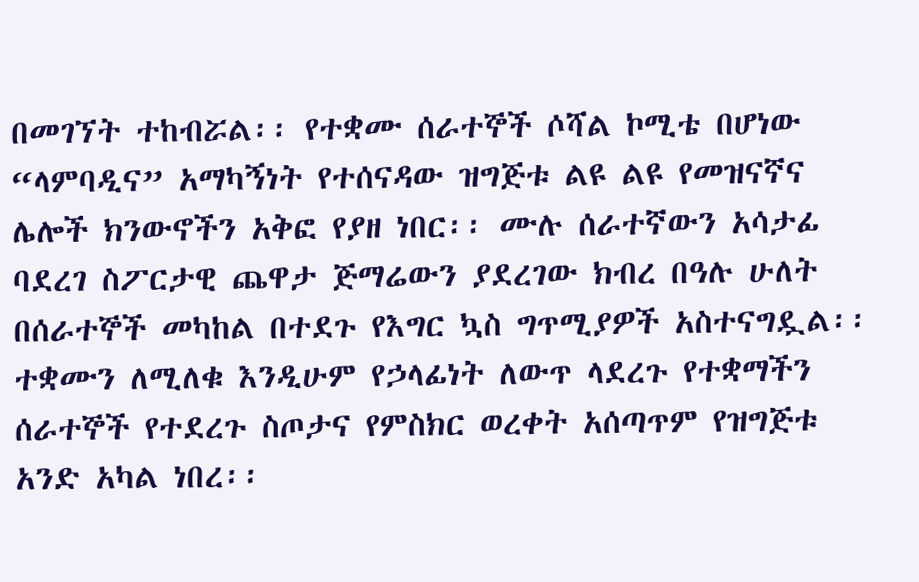በመገኘት ተከብሯል፡፡ የተቋሙ ሰራተኞች ሶሻል ኮሚቴ በሆነው “ላምባዲና” አማካኝነት የተሰናዳው ዝግጅቱ ልዩ ልዩ የመዝናኛና ሌሎች ክንውኖችን አቅፎ የያዘ ነበር፡፡ ሙሉ ሰራተኛውን አሳታፊ ባደረገ ስፖርታዊ ጨዋታ ጅማሬውን ያደረገው ክብረ በዓሉ ሁለት በሰራተኞች መካከል በተደጉ የእግር ኳስ ግጥሚያዎች አስተናግዷል፡፡ ተቋሙን ለሚለቁ እንዲሁም የኃላፊነት ለውጥ ላደረጉ የተቋማችን ሰራተኞች የተደረጉ ስጦታና የምስክር ወረቀት አሰጣጥም የዝግጅቱ አንድ አካል ነበረ፡፡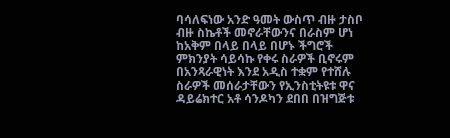ባሳለፍነው አንድ ዓመት ውስጥ ብዙ ታስቦ ብዙ ስኬቶች መኖራቸውንና በራስም ሆነ ከአቅም በላይ በላይ በሆኑ ችግሮች ምክንያት ሳይሳኩ የቀሩ ስራዎች ቢኖሩም በአንጻራዊነት እንደ አዲስ ተቋም የተሸሉ ስራዎች መሰራታቸውን የኢንስቲትዩቱ ዋና ዳይሬክተር አቶ ሳንዶካን ደበበ በዝግጅቱ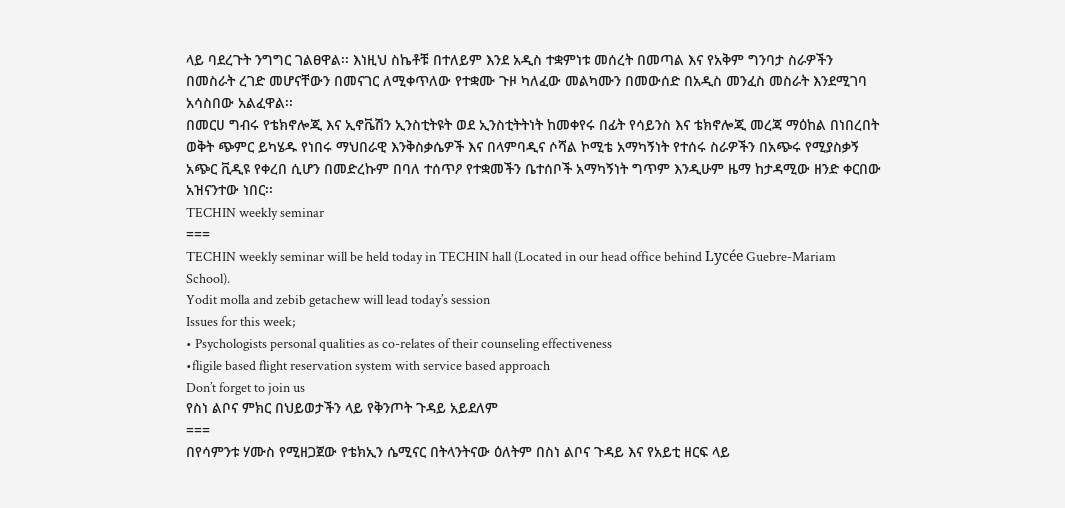ላይ ባደረጉት ንግግር ገልፀዋል፡፡ እነዚህ ስኬቶቹ በተለይም እንደ አዲስ ተቋምነቱ መሰረት በመጣል እና የአቅም ግንባታ ስራዎችን በመስራት ረገድ መሆናቸውን በመናገር ለሚቀጥለው የተቋሙ ጉዞ ካለፈው መልካሙን በመውሰድ በአዲስ መንፈስ መስራት እንደሚገባ አሳስበው አልፈዋል፡፡
በመርሀ ግብሩ የቴክኖሎጂ እና ኢኖቬሽን ኢንስቲትዩት ወደ ኢንስቲትትነት ከመቀየሩ በፊት የሳይንስ እና ቴክኖሎጂ መረጃ ማዕከል በነበረበት ወቅት ጭምር ይካሄዱ የነበሩ ማህበራዊ እንቅስቃሴዎች እና በላምባዲና ሶሻል ኮሚቴ አማካኝነት የተሰሩ ስራዎችን በአጭሩ የሚያስቃኝ አጭር ቪዲዩ የቀረበ ሲሆን በመድረኩም በባለ ተሰጥዖ የተቋመችን ቤተሰቦች አማካኝነት ግጥም እንዲሁም ዜማ ከታዳሚው ዘንድ ቀርበው አዝናንተው ነበር፡፡
TECHIN weekly seminar
===
TECHIN weekly seminar will be held today in TECHIN hall (Located in our head office behind Lycée Guebre-Mariam School).
Yodit molla and zebib getachew will lead today’s session
Issues for this week;
• Psychologists personal qualities as co-relates of their counseling effectiveness
•fligile based flight reservation system with service based approach
Don’t forget to join us
የስነ ልቦና ምክር በህይወታችን ላይ የቅንጦት ጉዳይ አይደለም
===
በየሳምንቱ ሃሙስ የሚዘጋጀው የቴክኢን ሴሚናር በትላንትናው ዕለትም በስነ ልቦና ጉዳይ እና የአይቲ ዘርፍ ላይ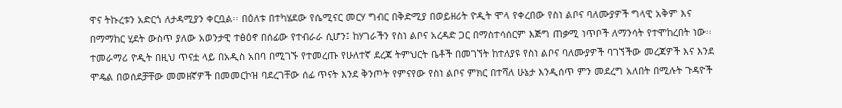ዋና ትኩረቱን አድርጎ ለታዳሚያን ቀርቧል፡፡ በዕለቱ በተካሄደው የሴሚናር መርሃ ግብር በቅድሚያ በወይዘሪት ዮዲት ሞላ የቀረበው የስነ ልቦና ባለሙያዎች ግላዊ አቅም እና በማማከር ሂደት ውስጥ ያለው አወንታዊ ተፅዕኖ በሰፊው የተብራራ ሲሆን፤ ከሃገራችን የስነ ልቦና አረዳድ ጋር በማስተሳሰርም እጅግ ጠቃሚ ነጥቦች ለማንሳት የተሞከረበት ነው፡፡
ተመራማሪ ዮዲት በዚህ ጥናቷ ላይ በአዲስ አበባ በሚገኙ የተመረጡ የሁለተኛ ደረጃ ትምህርት ቤቶች በመገኘት ከተለያዩ የስነ ልቦና ባለሙያዎች ባገኘችው መረጃዎች እና እንደ ሞዴል በወሰደቻቸው መመዘኛዎች በመመርኮዝ ባደረገቸው ሰፊ ጥናት እንደ ቅንጦት የምናየው የስነ ልቦና ምክር በተሻለ ሁኔታ እንዲሰጥ ምን መደረግ አለበት በሚሉት ጉዳዮች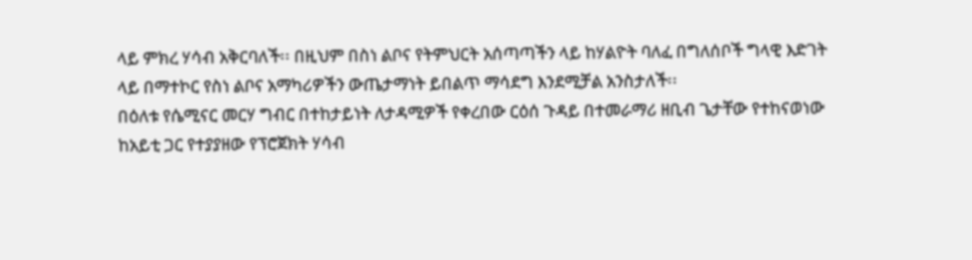ላይ ምክረ ሃሳብ አቅርባለች፡፡ በዚህም በስነ ልቦና የትምህርት አሰጣጣችን ላይ ከሃልዮት ባለፈ በግለሰቦች ግላዊ እድገት ላይ በማተኮር የስነ ልቦና አማካሪዎችን ውጤታማነት ይበልጥ ማሳደግ እንደሚቻል አንስታለች፡፡
በዕለቱ የሴሚናር መርሃ ግብር በተከታይነት ለታዳሚዎች የቀረበው ርዕሰ ጉዳይ በተመራማሪ ዘቢብ ጌታቸው የተከናወነው ከአይቲ ጋር የተያያዘው የፕሮጀክት ሃሳብ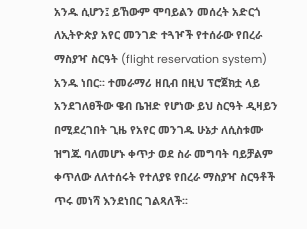አንዱ ሲሆን፤ ይኸውም ሞባይልን መሰረት አድርጎ ለኢትዮጵያ አየር መንገድ ተጓዦች የተሰራው የበረራ ማስያዣ ስርዓት (flight reservation system) አንዱ ነበር፡፡ ተመራማሪ ዘቢብ በዚህ ፕሮጀክቷ ላይ አንደገለፀችው ዌብ ቤዝድ የሆነው ይህ ስርዓት ዲዛይን በሚደረገበት ጊዜ የአየር መንገዱ ሁኔታ ለሲስቱሙ ዝግጁ ባለመሆኑ ቀጥታ ወደ ስራ መግባት ባይቻልም ቀጥለው ለለተሰሩት የተለያዩ የበረራ ማስያዣ ስርዓቶች ጥሩ መነሻ እንደነበር ገልጻለች፡፡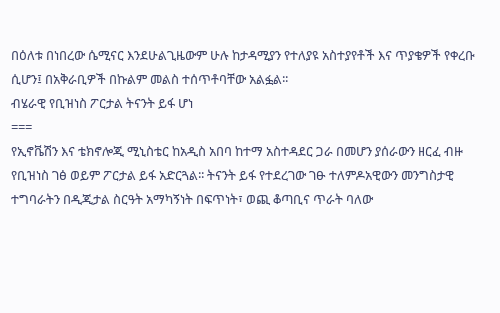በዕለቱ በነበረው ሴሚናር እንደሁልጊዜውም ሁሉ ከታዳሚያን የተለያዩ አስተያየቶች እና ጥያቄዎች የቀረቡ ሲሆን፤ በአቅራቢዎች በኩልም መልስ ተሰጥቶባቸው አልፏል፡፡
ብሄራዊ የቢዝነስ ፖርታል ትናንት ይፋ ሆነ
===
የኢኖቬሽን እና ቴክኖሎጂ ሚኒስቴር ከአዲስ አበባ ከተማ አስተዳደር ጋራ በመሆን ያሰራውን ዘርፈ ብዙ የቢዝነስ ገፅ ወይም ፖርታል ይፋ አድርጓል፡፡ ትናንት ይፋ የተደረገው ገፁ ተለምዶአዊውን መንግስታዊ ተግባራትን በዲጂታል ስርዓት አማካኝነት በፍጥነት፣ ወጪ ቆጣቢና ጥራት ባለው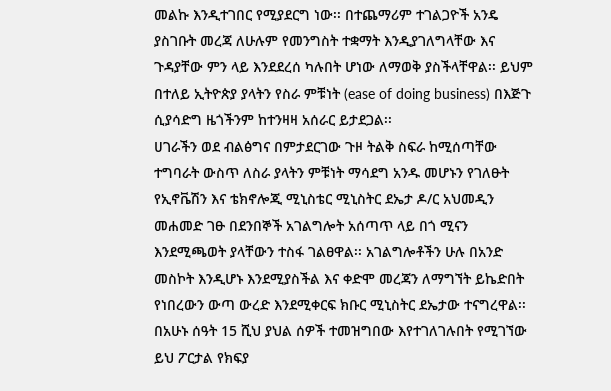መልኩ እንዲተገበር የሚያደርግ ነው፡፡ በተጨማሪም ተገልጋዮች አንዴ ያስገቡት መረጃ ለሁሉም የመንግስት ተቋማት እንዲያገለግላቸው እና ጉዳያቸው ምን ላይ እንደደረሰ ካሉበት ሆነው ለማወቅ ያስችላቸዋል፡፡ ይህም በተለይ ኢትዮጵያ ያላትን የስራ ምቹነት (ease of doing business) በእጅጉ ሲያሳድግ ዜጎችንም ከተንዛዛ አሰራር ይታደጋል፡፡
ሀገራችን ወደ ብልፅግና በምታደርገው ጉዞ ትልቅ ስፍራ ከሚሰጣቸው ተግባራት ውስጥ ለስራ ያላትን ምቹነት ማሳደግ አንዱ መሆኑን የገለፁት የኢኖቬሽን እና ቴክኖሎጂ ሚኒስቴር ሚኒስትር ደኤታ ዶ/ር አህመዲን መሐመድ ገፁ በደንበኞች አገልግሎት አሰጣጥ ላይ በጎ ሚናን እንደሚጫወት ያላቸውን ተስፋ ገልፀዋል፡፡ አገልግሎቶችን ሁሉ በአንድ መስኮት እንዲሆኑ እንደሚያስችል እና ቀድሞ መረጃን ለማግኘት ይኬድበት የነበረውን ውጣ ውረድ እንደሚቀርፍ ክቡር ሚኒስትር ደኤታው ተናግረዋል፡፡
በአሁኑ ሰዓት 15 ሺህ ያህል ሰዎች ተመዝግበው እየተገለገሉበት የሚገኘው ይህ ፖርታል የክፍያ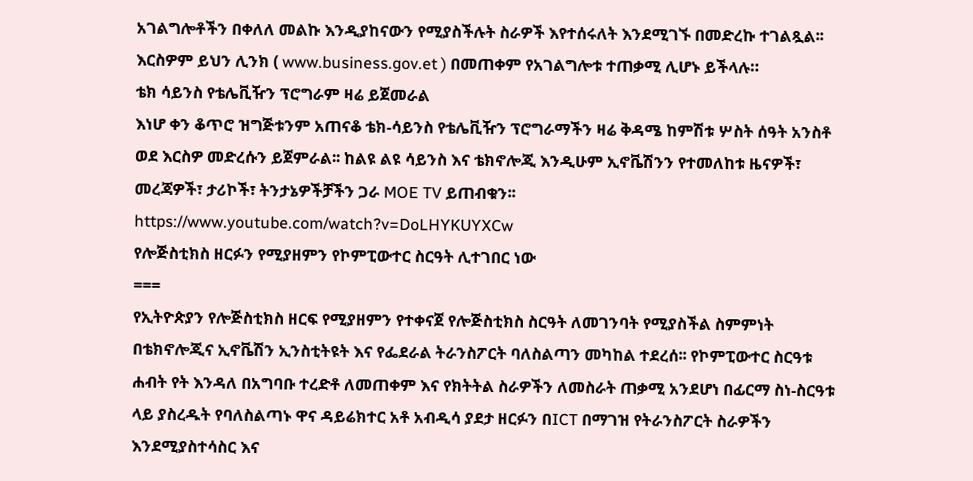አገልግሎቶችን በቀለለ መልኩ እንዲያከናውን የሚያስችሉት ስራዎች እየተሰሩለት እንደሚገኙ በመድረኩ ተገልጿል፡፡ እርስዎም ይህን ሊንክ ( www.business.gov.et ) በመጠቀም የአገልግሎቱ ተጠቃሚ ሊሆኑ ይችላሉ።
ቴክ ሳይንስ የቴሌቪዥን ፕሮግራም ዛሬ ይጀመራል
እነሆ ቀን ቆጥሮ ዝግጅቱንም አጠናቆ ቴክ-ሳይንስ የቴሌቪዥን ፕሮግራማችን ዛሬ ቅዳሜ ከምሽቱ ሦስት ሰዓት አንስቶ ወደ እርስዎ መድረሱን ይጀምራል፡፡ ከልዩ ልዩ ሳይንስ እና ቴክኖሎጂ እንዲሁም ኢኖቬሽንን የተመለከቱ ዜናዎች፣ መረጃዎች፣ ታሪኮች፣ ትንታኔዎችቻችን ጋራ MOE TV ይጠብቁን፡፡
https://www.youtube.com/watch?v=DoLHYKUYXCw
የሎጅስቲክስ ዘርፉን የሚያዘምን የኮምፒውተር ስርዓት ሊተገበር ነው
===
የኢትዮጵያን የሎጅስቲክስ ዘርፍ የሚያዘምን የተቀናጀ የሎጅስቲክስ ስርዓት ለመገንባት የሚያስችል ስምምነት በቴክኖሎጂና ኢኖቬሽን ኢንስቲትዩት እና የፌደራል ትራንስፖርት ባለስልጣን መካከል ተደረሰ፡፡ የኮምፒውተር ስርዓቱ ሐብት የት እንዳለ በአግባቡ ተረድቶ ለመጠቀም እና የክትትል ስራዎችን ለመስራት ጠቃሚ አንደሆነ በፊርማ ስነ-ስርዓቱ ላይ ያስረዱት የባለስልጣኑ ዋና ዳይሬክተር አቶ አብዲሳ ያደታ ዘርፉን በICT በማገዝ የትራንስፖርት ስራዎችን እንደሚያስተሳስር እና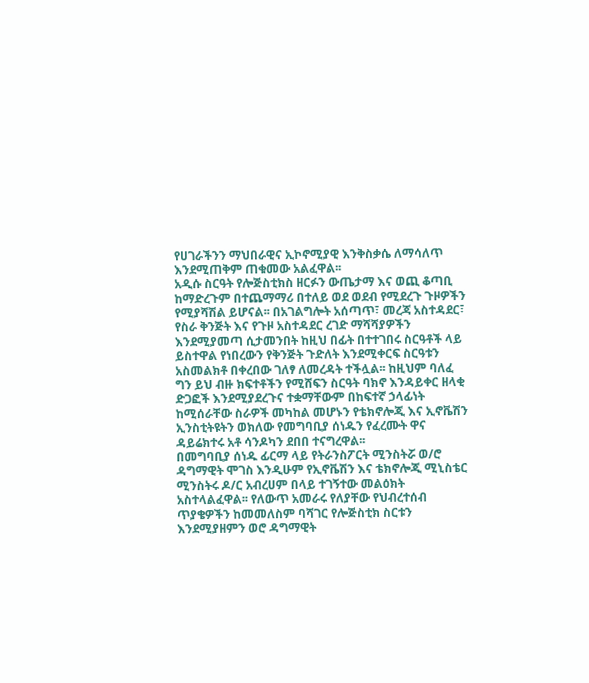የሀገራችንን ማህበራዊና ኢኮኖሚያዊ እንቅስቃሴ ለማሳለጥ እንደሚጠቅም ጠቁመው አልፈዋል፡፡
አዲሱ ስርዓት የሎጅስቲክስ ዘርፉን ውጤታማ እና ወጪ ቆጣቢ ከማድረጉም በተጨማማሪ በተለይ ወደ ወደብ የሚደረጉ ጉዞዎችን የሚያሻሽል ይሆናል፡፡ በአገልግሎት አሰጣጥ፣ መረጃ አስተዳደር፣ የስራ ቅንጅት እና የጉዞ አስተዳደር ረገድ ማሻሻያዎችን እንደሚያመጣ ሲታመንበት ከዚህ በፊት በተተገበሩ ስርዓቶች ላይ ይስተዋል የነበረውን የቅንጅት ጉድለት እንደሚቀርፍ ስርዓቱን አስመልክቶ በቀረበው ገለፃ ለመረዳት ተችሏል፡፡ ከዚህም ባለፈ ግን ይህ ብዙ ክፍተቶችን የሚሸፍን ስርዓት ባክኖ እንዳይቀር ዘላቂ ድጋፎች እንደሚያደረጉና ተቋማቸውም በከፍተኛ ኃላፊነት ከሚሰራቸው ስራዎች መካከል መሆኑን የቴክኖሎጂ እና ኢኖቬሽን ኢንስቲትዩትን ወክለው የመግባቢያ ሰነዱን የፈረሙት ዋና ዳይሬክተሩ አቶ ሳንዶካን ደበበ ተናግረዋል፡፡
በመግባቢያ ሰነዱ ፊርማ ላይ የትራንስፖርት ሚንስትሯ ወ/ሮ ዳግማዊት ሞገስ እንዲሁም የኢኖቬሽን እና ቴክኖሎጂ ሚኒስቴር ሚንስትሩ ዶ/ር አብረሀም በላይ ተገኝተው መልዕክት አስተላልፈዋል፡፡ የለውጥ አመራሩ የለያቸው የህብረተሰብ ጥያቄዎችን ከመመለስም ባሻገር የሎጅስቲክ ስርቱን እንደሚያዘምን ወሮ ዳግማዊት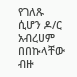የገለጹ ሲሆን ዶ/ር አብረሀም በበኩላቸው ብዙ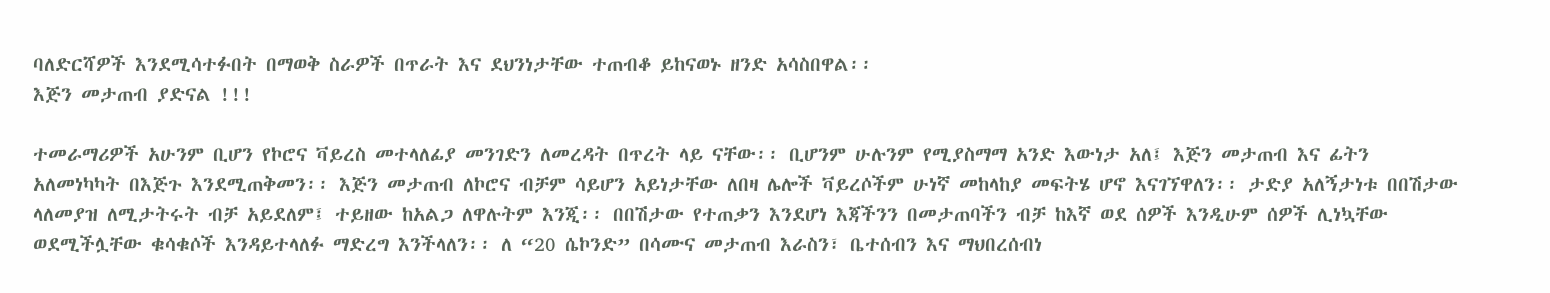ባለድርሻዎች እንደሚሳተፉበት በማወቅ ስራዎች በጥራት እና ደህንነታቸው ተጠብቆ ይከናወኑ ዘንድ አሳስበዋል፡፡
እጅን መታጠብ ያድናል !!!

ተመራማሪዎች አሁንም ቢሆን የኮሮና ቫይረስ መተላለፊያ መንገድን ለመረዳት በጥረት ላይ ናቸው፡፡ ቢሆንም ሁሉንም የሚያስማማ አንድ እውነታ አለ፤ እጅን መታጠብ እና ፊትን አለመነካካት በእጅጉ እንደሚጠቅመን፡፡ እጅን መታጠብ ለኮሮና ብቻም ሳይሆን አይነታቸው ለበዛ ሌሎች ቫይረሶችም ሁነኛ መከላከያ መፍትሄ ሆኖ እናገኘዋለን፡፡ ታድያ አለኝታነቱ በበሽታው ላለመያዝ ለሚታትሩት ብቻ አይደለም፤ ተይዘው ከአልጋ ለዋሉትም እንጂ፡፡ በበሽታው የተጠቃን እንደሆነ እጃችንን በመታጠባችን ብቻ ከእኛ ወደ ሰዎች እንዲሁም ሰዎች ሊነኳቸው ወደሚችሏቸው ቁሳቁሶች እንዳይተላለፉ ማድረግ እንችላለን፡፡ ለ “20 ሴኮንድ” በሳሙና መታጠብ እራስን፣ ቤተሰብን እና ማህበረሰብነ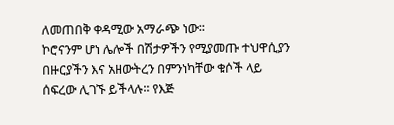ለመጠበቅ ቀዳሚው አማራጭ ነው፡፡
ኮሮናንም ሆነ ሌሎች በሽታዎችን የሚያመጡ ተህዋሲያን በዙርያችን እና አዘውትረን በምንነካቸው ቁሶች ላይ ሰፍረው ሊገኙ ይችላሉ፡፡ የእጅ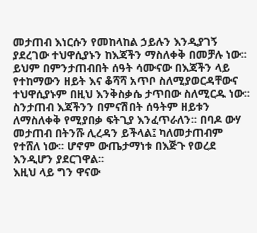መታጠብ እነርሱን የመከላከል ኃይሉን እንዲያገኝ ያደረገው ተህዋሲያኑን ከእጃችን ማስለቀቅ በመቻሉ ነው፡፡ ይህም በምንታጠብበት ሰዓት ሳሙናው በእጃችን ላይ የተከማውን ዘይት እና ቆሻሻ አጥቦ ስለሚያወርዳቸውና ተህዋሲያኑም በዚህ እንቅስቃሴ ታጥበው ስለሚርዱ ነው፡፡ ስንታጠብ እጃችንን በምናሽበት ሰዓትም ዘይቱን ለማስለቀቅ የሚያበቃ ፍትጊያ እንፈጥራለን፡፡ በባዶ ውሃ መታጠብ በትንሹ ሊረዳን ይችላል፤ ካለመታጠብም የተሸለ ነው፡፡ ሆኖም ውጤታማነቱ በእጅጉ የወረደ እንዲሆን ያደርገዋል፡፡
እዚህ ላይ ግን ዋናው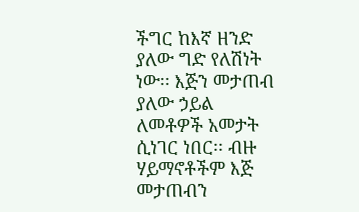ችግር ከእኛ ዘንድ ያለው ግድ የለሽነት ነው፡፡ እጅን መታጠብ ያለው ኃይል ለመቶዎች አመታት ሲነገር ነበር፡፡ ብዙ ሃይማኖቶችም እጅ መታጠብን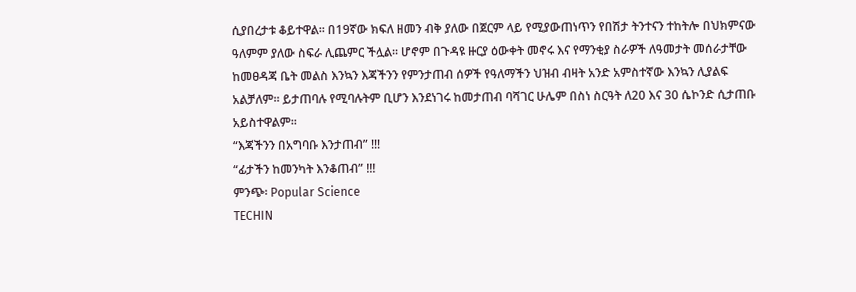ሲያበረታቱ ቆይተዋል፡፡ በ19ኛው ክፍለ ዘመን ብቅ ያለው በጀርም ላይ የሚያውጠነጥን የበሽታ ትንተናን ተከትሎ በህክምናው ዓለምም ያለው ስፍራ ሊጨምር ችሏል፡፡ ሆኖም በጉዳዩ ዙርያ ዕውቀት መኖሩ እና የማንቂያ ስራዎች ለዓመታት መሰራታቸው ከመፀዳጃ ቤት መልስ እንኳን እጃችንን የምንታጠብ ሰዎች የዓለማችን ህዝብ ብዛት አንድ አምስተኛው እንኳን ሊያልፍ አልቻለም፡፡ ይታጠባሉ የሚባሉትም ቢሆን እንደነገሩ ከመታጠብ ባሻገር ሁሌም በስነ ስርዓት ለ20 እና 30 ሴኮንድ ሲታጠቡ አይስተዋልም፡፡
“እጃችንን በአግባቡ እንታጠብ” !!!
“ፊታችን ከመንካት እንቆጠብ” !!!
ምንጭ፡ Popular Science
TECHIN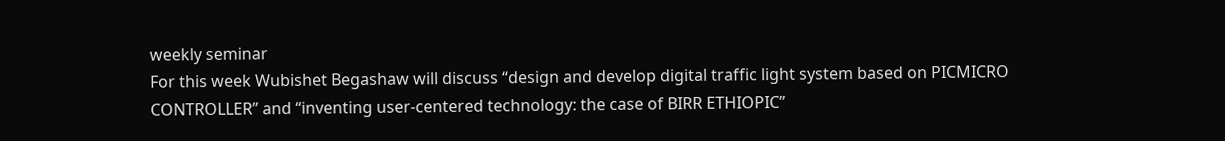weekly seminar
For this week Wubishet Begashaw will discuss “design and develop digital traffic light system based on PICMICRO CONTROLLER” and “inventing user-centered technology: the case of BIRR ETHIOPIC”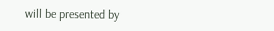will be presented by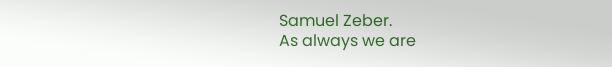Samuel Zeber.
As always we are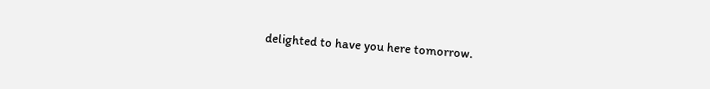delighted to have you here tomorrow.